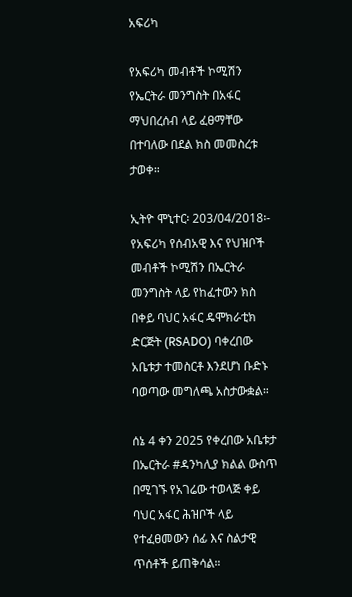አፍሪካ

የአፍሪካ መብቶች ኮሚሽን የኤርትራ መንግስት በአፋር ማህበረሰብ ላይ ፈፀማቸው በተባለው በደል ክስ መመስረቱ ታወቀ።

ኢትዮ ሞኒተር፡ 203/04/2018፡- የአፍሪካ የሰብአዊ እና የህዝቦች መብቶች ኮሚሽን በኤርትራ መንግስት ላይ የከፈተውን ክስ በቀይ ባህር አፋር ዴሞክራቲክ ድርጅት (RSADO) ባቀረበው አቤቱታ ተመስርቶ እንደሆነ ቡድኑ ባወጣው መግለጫ አስታውቋል።

ሰኔ 4 ቀን 2025 የቀረበው አቤቱታ በኤርትራ #ዳንካሊያ ክልል ውስጥ በሚገኙ የአገሬው ተወላጅ ቀይ ባህር አፋር ሕዝቦች ላይ የተፈፀመውን ሰፊ እና ስልታዊ ጥሰቶች ይጠቅሳል።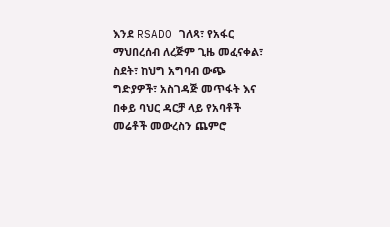እንደ RSADO ገለጻ፣ የአፋር ማህበረሰብ ለረጅም ጊዜ መፈናቀል፣ ስደት፣ ከህግ አግባብ ውጭ ግድያዎች፣ አስገዳጅ መጥፋት እና በቀይ ባህር ዳርቻ ላይ የአባቶች መሬቶች መውረስን ጨምሮ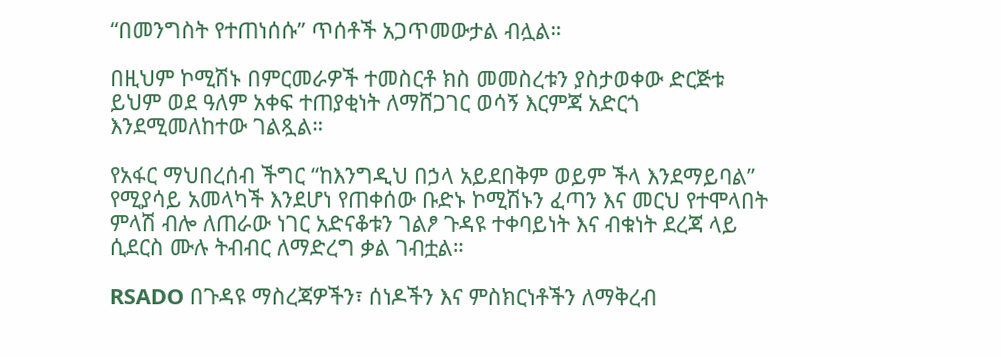“በመንግስት የተጠነሰሱ” ጥሰቶች አጋጥመውታል ብሏል።

በዚህም ኮሚሽኑ በምርመራዎች ተመስርቶ ክስ መመስረቱን ያስታወቀው ድርጅቱ ይህም ወደ ዓለም አቀፍ ተጠያቂነት ለማሸጋገር ወሳኝ እርምጃ አድርጎ እንደሚመለከተው ገልጿል።

የአፋር ማህበረሰብ ችግር “ከእንግዲህ በኃላ አይደበቅም ወይም ችላ እንደማይባል” የሚያሳይ አመላካች እንደሆነ የጠቀሰው ቡድኑ ኮሚሽኑን ፈጣን እና መርህ የተሞላበት ምላሽ ብሎ ለጠራው ነገር አድናቆቱን ገልፆ ጉዳዩ ተቀባይነት እና ብቁነት ደረጃ ላይ ሲደርስ ሙሉ ትብብር ለማድረግ ቃል ገብቷል።

RSADO በጉዳዩ ማስረጃዎችን፣ ሰነዶችን እና ምስክርነቶችን ለማቅረብ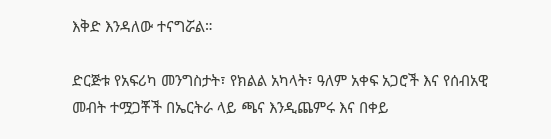እቅድ እንዳለው ተናግሯል።

ድርጅቱ የአፍሪካ መንግስታት፣ የክልል አካላት፣ ዓለም አቀፍ አጋሮች እና የሰብአዊ መብት ተሟጋቾች በኤርትራ ላይ ጫና እንዲጨምሩ እና በቀይ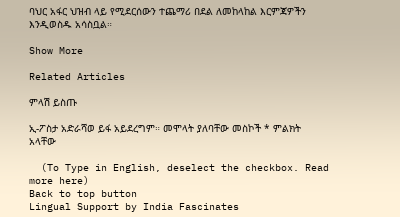ባህር አፋር ህዝብ ላይ የሚደርሰውን ተጨማሪ በደል ለመከላከል እርምጃዎችን እንዲወስዱ አሳስቧል።

Show More

Related Articles

ምላሽ ይስጡ

ኢ-ፖስታ አድራሻወ ይፋ አይደረግም። መሞላት ያለባቸው መስኮች * ምልክት አላቸው

  (To Type in English, deselect the checkbox. Read more here)
Back to top button
Lingual Support by India Fascinates